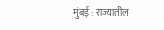मुंबई : राज्यातील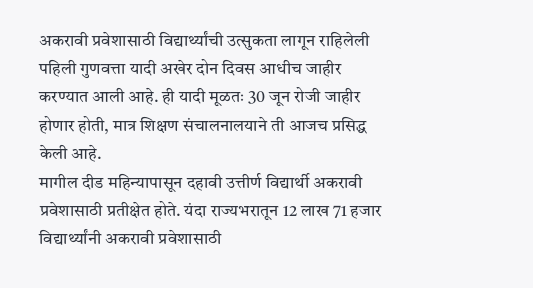अकरावी प्रवेशासाठी विद्यार्थ्यांची उत्सुकता लागून राहिलेली पहिली गुणवत्ता यादी अखेर दोन दिवस आधीच जाहीर करण्यात आली आहे. ही यादी मूळतः 30 जून रोजी जाहीर होणार होती, मात्र शिक्षण संचालनालयाने ती आजच प्रसिद्ध केली आहे.
मागील दीड महिन्यापासून दहावी उत्तीर्ण विद्यार्थी अकरावी प्रवेशासाठी प्रतीक्षेत होते. यंदा राज्यभरातून 12 लाख 71 हजार विद्यार्थ्यांनी अकरावी प्रवेशासाठी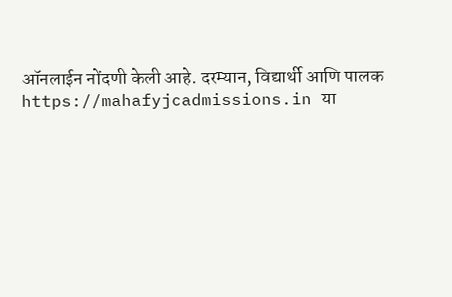ऑनलाईन नोंदणी केली आहे. दरम्यान, विद्यार्थी आणि पालक https://mahafyjcadmissions.in या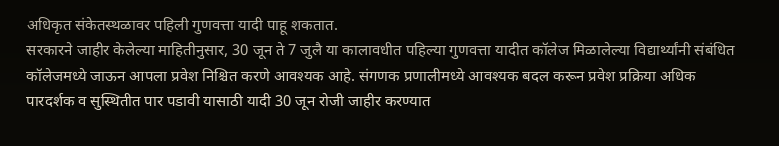अधिकृत संकेतस्थळावर पहिली गुणवत्ता यादी पाहू शकतात.
सरकारने जाहीर केलेल्या माहितीनुसार, 30 जून ते 7 जुलै या कालावधीत पहिल्या गुणवत्ता यादीत कॉलेज मिळालेल्या विद्यार्थ्यांनी संबंधित कॉलेजमध्ये जाऊन आपला प्रवेश निश्चित करणे आवश्यक आहे. संगणक प्रणालीमध्ये आवश्यक बदल करून प्रवेश प्रक्रिया अधिक पारदर्शक व सुस्थितीत पार पडावी यासाठी यादी 30 जून रोजी जाहीर करण्यात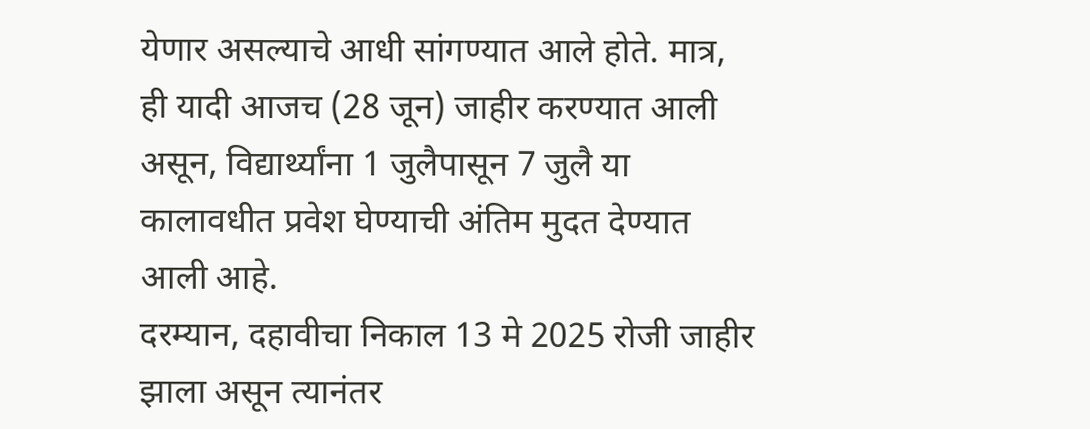येणार असल्याचे आधी सांगण्यात आले होते. मात्र, ही यादी आजच (28 जून) जाहीर करण्यात आली असून, विद्यार्थ्यांना 1 जुलैपासून 7 जुलै या कालावधीत प्रवेश घेण्याची अंतिम मुदत देण्यात आली आहे.
दरम्यान, दहावीचा निकाल 13 मे 2025 रोजी जाहीर झाला असून त्यानंतर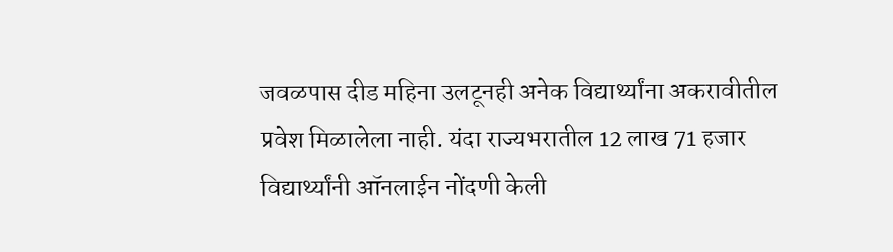जवळपास दीड महिना उलटूनही अनेक विद्यार्थ्यांना अकरावीतील प्रवेश मिळालेला नाही. यंदा राज्यभरातील 12 लाख 71 हजार विद्यार्थ्यांनी ऑनलाईन नोंदणी केली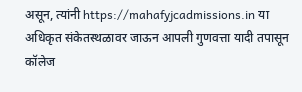असून, त्यांनी https://mahafyjcadmissions.in या अधिकृत संकेतस्थळावर जाऊन आपली गुणवत्ता यादी तपासून कॉलेज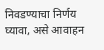निवडण्याचा निर्णय घ्यावा, असे आवाहन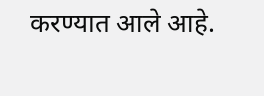करण्यात आले आहे.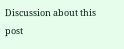Discussion about this post